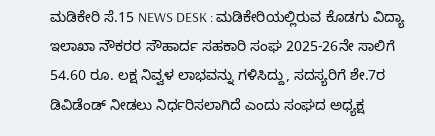ಮಡಿಕೇರಿ ಸೆ.15 NEWS DESK : ಮಡಿಕೇರಿಯಲ್ಲಿರುವ ಕೊಡಗು ವಿದ್ಯಾ ಇಲಾಖಾ ನೌಕರರ ಸೌಹಾರ್ದ ಸಹಕಾರಿ ಸಂಘ 2025-26ನೇ ಸಾಲಿಗೆ 54.60 ರೂ. ಲಕ್ಷ ನಿವ್ವಳ ಲಾಭವನ್ನು ಗಳಿಸಿದ್ದು, ಸದಸ್ಯರಿಗೆ ಶೇ.7ರ ಡಿವಿಡೆಂಡ್ ನೀಡಲು ನಿರ್ಧರಿಸಲಾಗಿದೆ ಎಂದು ಸಂಘದ ಅಧ್ಯಕ್ಷ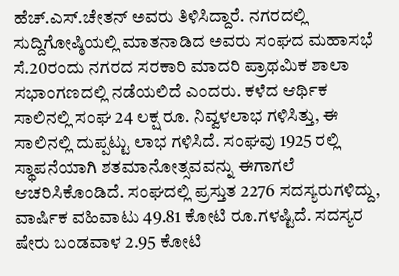ಹೆಚ್.ಎಸ್.ಚೇತನ್ ಅವರು ತಿಳಿಸಿದ್ದಾರೆ. ನಗರದಲ್ಲಿ ಸುದ್ದಿಗೋಷ್ಠಿಯಲ್ಲಿ ಮಾತನಾಡಿದ ಅವರು ಸಂಘದ ಮಹಾಸಭೆ ಸೆ.20ರಂದು ನಗರದ ಸರಕಾರಿ ಮಾದರಿ ಪ್ರಾಥಮಿಕ ಶಾಲಾ ಸಭಾಂಗಣದಲ್ಲಿ ನಡೆಯಲಿದೆ ಎಂದರು. ಕಳೆದ ಆರ್ಥಿಕ ಸಾಲಿನಲ್ಲಿ ಸಂಘ 24 ಲಕ್ಷ ರೂ. ನಿವ್ವಳಲಾಭ ಗಳಿಸಿತ್ತು, ಈ ಸಾಲಿನಲ್ಲಿ ದುಪ್ಪಟ್ಟು ಲಾಭ ಗಳಿಸಿದೆ. ಸಂಘವು 1925 ರಲ್ಲಿ ಸ್ಥಾಪನೆಯಾಗಿ ಶತಮಾನೋತ್ಸವವನ್ನು ಈಗಾಗಲೆ ಆಚರಿಸಿಕೊಂಡಿದೆ. ಸಂಘದಲ್ಲಿ ಪ್ರಸ್ತುತ 2276 ಸದಸ್ಯರುಗಳಿದ್ದು, ವಾರ್ಷಿಕ ವಹಿವಾಟು 49.81 ಕೋಟಿ ರೂ.ಗಳಷ್ಟಿದೆ. ಸದಸ್ಯರ ಷೇರು ಬಂಡವಾಳ 2.95 ಕೋಟಿ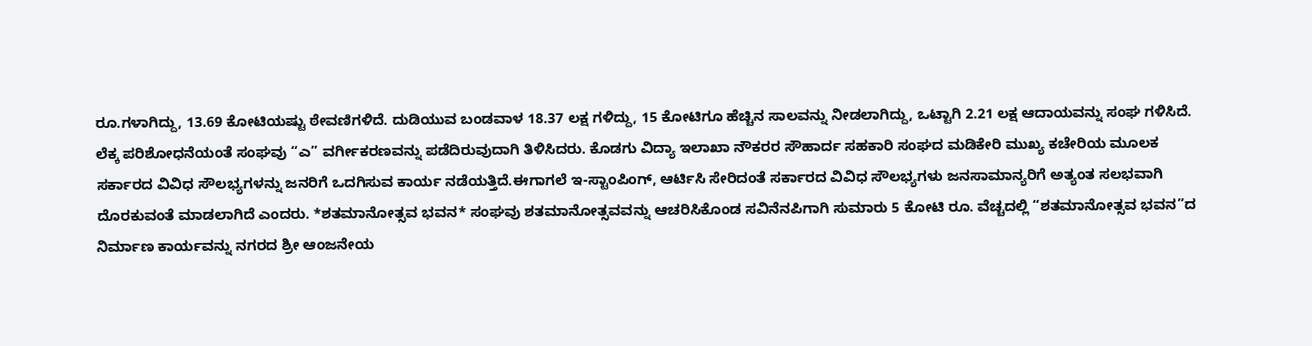ರೂ.ಗಳಾಗಿದ್ದು, 13.69 ಕೋಟಿಯಷ್ಟು ಠೇವಣಿಗಳಿದೆ. ದುಡಿಯುವ ಬಂಡವಾಳ 18.37 ಲಕ್ಷ ಗಳಿದ್ದು, 15 ಕೋಟಿಗೂ ಹೆಚ್ಚಿನ ಸಾಲವನ್ನು ನೀಡಲಾಗಿದ್ದು, ಒಟ್ಟಾಗಿ 2.21 ಲಕ್ಷ ಆದಾಯವನ್ನು ಸಂಘ ಗಳಿಸಿದೆ. ಲೆಕ್ಕ ಪರಿಶೋಧನೆಯಂತೆ ಸಂಘವು “ಎ” ವರ್ಗೀಕರಣವನ್ನು ಪಡೆದಿರುವುದಾಗಿ ತಿಳಿಸಿದರು. ಕೊಡಗು ವಿದ್ಯಾ ಇಲಾಖಾ ನೌಕರರ ಸೌಹಾರ್ದ ಸಹಕಾರಿ ಸಂಘದ ಮಡಿಕೇರಿ ಮುಖ್ಯ ಕಚೇರಿಯ ಮೂಲಕ ಸರ್ಕಾರದ ವಿವಿಧ ಸೌಲಭ್ಯಗಳನ್ನು ಜನರಿಗೆ ಒದಗಿಸುವ ಕಾರ್ಯ ನಡೆಯತ್ತಿದೆ.ಈಗಾಗಲೆ ಇ-ಸ್ಟಾಂಪಿಂಗ್, ಆರ್ಟಿಸಿ ಸೇರಿದಂತೆ ಸರ್ಕಾರದ ವಿವಿಧ ಸೌಲಭ್ಯಗಳು ಜನಸಾಮಾನ್ಯರಿಗೆ ಅತ್ಯಂತ ಸಲಭವಾಗಿ ದೊರಕುವಂತೆ ಮಾಡಲಾಗಿದೆ ಎಂದರು. *ಶತಮಾನೋತ್ಸವ ಭವನ* ಸಂಘವು ಶತಮಾನೋತ್ಸವವನ್ನು ಆಚರಿಸಿಕೊಂಡ ಸವಿನೆನಪಿಗಾಗಿ ಸುಮಾರು 5 ಕೋಟಿ ರೂ. ವೆಚ್ಚದಲ್ಲಿ “ಶತಮಾನೋತ್ಸವ ಭವನ”ದ ನಿರ್ಮಾಣ ಕಾರ್ಯವನ್ನು ನಗರದ ಶ್ರೀ ಆಂಜನೇಯ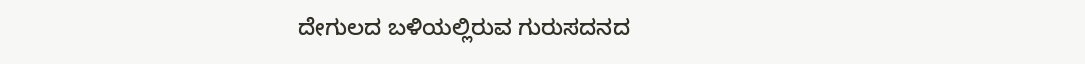ದೇಗುಲದ ಬಳಿಯಲ್ಲಿರುವ ಗುರುಸದನದ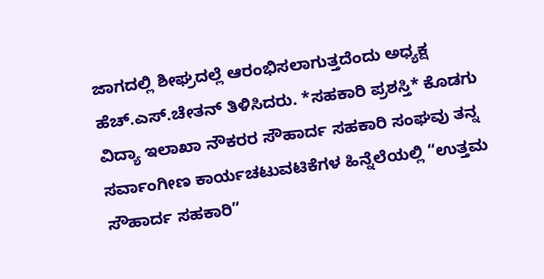ಜಾಗದಲ್ಲಿ ಶೀಘ್ರದಲ್ಲೆ ಆರಂಭಿಸಲಾಗುತ್ತದೆಂದು ಅಧ್ಯಕ್ಷ ಹೆಚ್.ಎಸ್.ಚೇತನ್ ತಿಳಿಸಿದರು. *ಸಹಕಾರಿ ಪ್ರಶಸ್ತಿ* ಕೊಡಗು ವಿದ್ಯಾ ಇಲಾಖಾ ನೌಕರರ ಸೌಹಾರ್ದ ಸಹಕಾರಿ ಸಂಘವು ತನ್ನ ಸರ್ವಾಂಗೀಣ ಕಾರ್ಯಚಟುವಟಿಕೆಗಳ ಹಿನ್ನೆಲೆಯಲ್ಲಿ “ಉತ್ತಮ ಸೌಹಾರ್ದ ಸಹಕಾರಿ”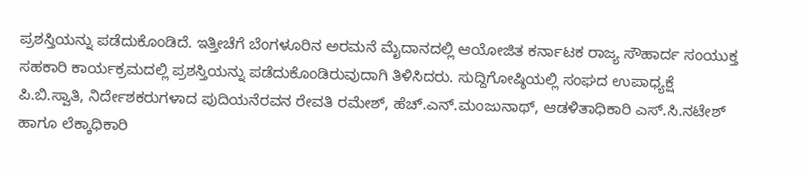ಪ್ರಶಸ್ತಿಯನ್ನು ಪಡೆದುಕೊಂಡಿದೆ. ಇತ್ತೀಚೆಗೆ ಬೆಂಗಳೂರಿನ ಅರಮನೆ ಮೈದಾನದಲ್ಲಿ ಆಯೋಜಿತ ಕರ್ನಾಟಕ ರಾಜ್ಯ ಸೌಹಾರ್ದ ಸಂಯುಕ್ತ ಸಹಕಾರಿ ಕಾರ್ಯಕ್ರಮದಲ್ಲಿ ಪ್ರಶಸ್ತಿಯನ್ನು ಪಡೆದುಕೊಂಡಿರುವುದಾಗಿ ತಿಳಿಸಿದರು. ಸುದ್ದಿಗೋಷ್ಠಿಯಲ್ಲಿ ಸಂಘದ ಉಪಾಧ್ಯಕ್ಷೆ ಪಿ.ಬಿ.ಸ್ವಾತಿ, ನಿರ್ದೇಶಕರುಗಳಾದ ಪುದಿಯನೆರವನ ರೇವತಿ ರಮೇಶ್, ಹೆಚ್.ಎನ್.ಮಂಜುನಾಥ್, ಆಡಳಿತಾಧಿಕಾರಿ ಎಸ್.ಸಿ.ನಟೇಶ್ ಹಾಗೂ ಲೆಕ್ಕಾಧಿಕಾರಿ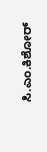ಸಿ.ಎಂ.ಕಿಶೋರ್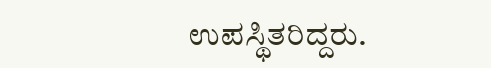ಉಪಸ್ಥಿತರಿದ್ದರು.